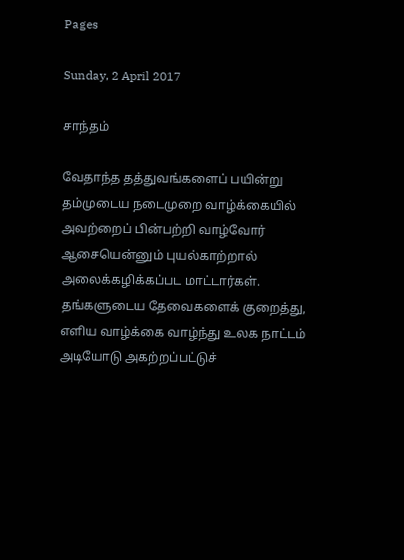Pages

Sunday, 2 April 2017

சாந்தம்

வேதாந்த தத்துவங்களைப் பயின்று தம்முடைய நடைமுறை வாழ்க்கையில் அவற்றைப் பின்பற்றி வாழ்வோர் ஆசையென்னும் புயல்காற்றால் அலைக்கழிக்கப்பட மாட்டார்கள்.  தங்களுடைய தேவைகளைக் குறைத்து, எளிய வாழ்க்கை வாழ்ந்து உலக நாட்டம் அடியோடு அகற்றப்பட்டுச்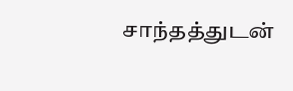சாந்தத்துடன்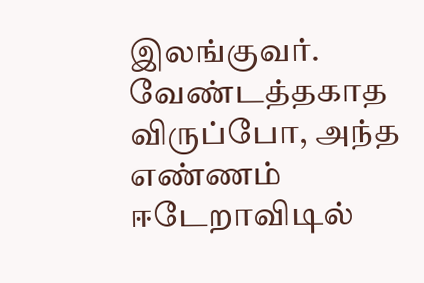இலங்குவர்.  வேண்டத்தகாத விருப்போ, அந்த எண்ணம் ஈடேறாவிடில்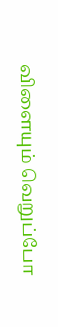விளையும் வெறுப்போ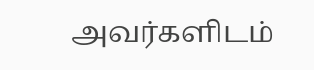அவர்களிடம்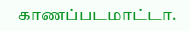காணப்படமாட்டா.